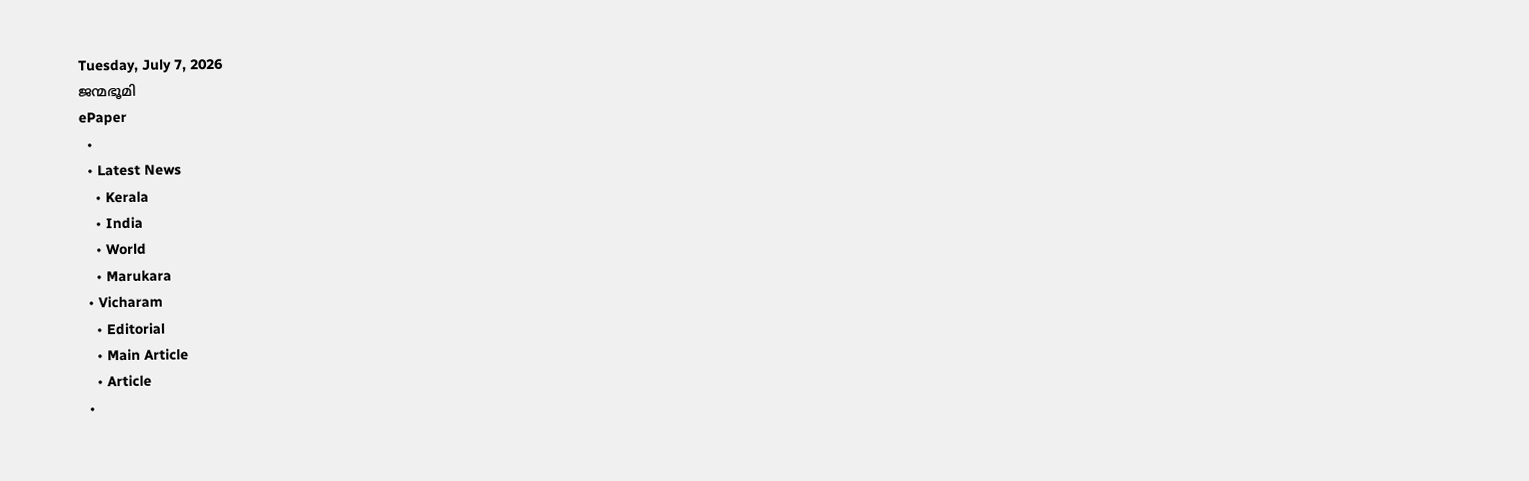Tuesday, July 7, 2026
ജന്മഭൂമി
ePaper
  •
  • Latest News
    • Kerala
    • India
    • World
    • Marukara
  • Vicharam
    • Editorial
    • Main Article
    • Article
  •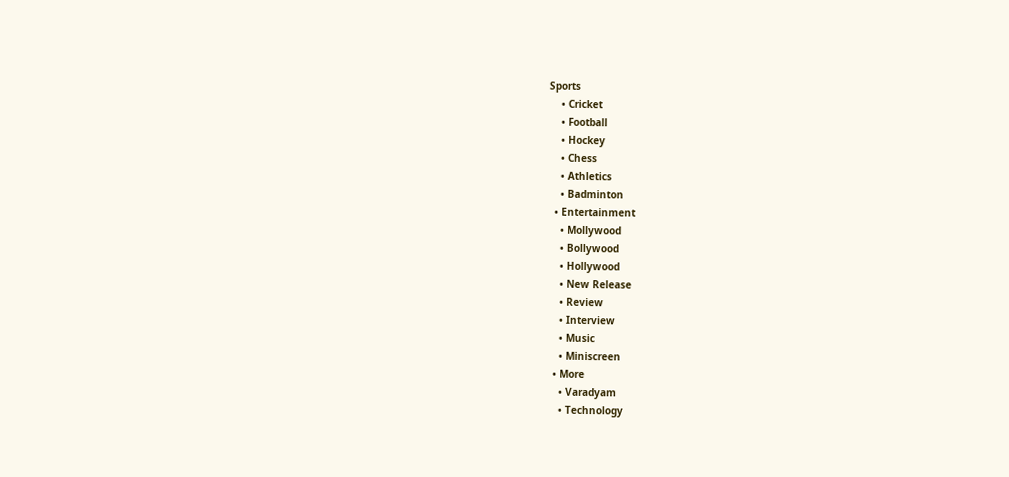Sports
    • Cricket
    • Football
    • Hockey
    • Chess
    • Athletics
    • Badminton
  • Entertainment
    • Mollywood
    • Bollywood
    • Hollywood
    • New Release
    • Review
    • Interview
    • Music
    • Miniscreen
  • More
    • Varadyam
    • Technology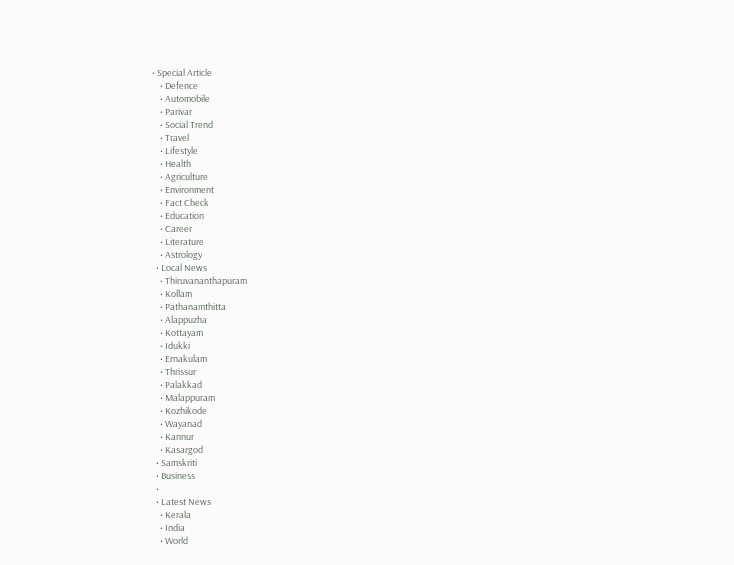• Special Article
    • Defence
    • Automobile
    • Parivar
    • Social Trend
    • Travel
    • Lifestyle
    • Health
    • Agriculture
    • Environment
    • Fact Check
    • Education
    • Career
    • Literature
    • Astrology
  • Local News
    • Thiruvananthapuram
    • Kollam
    • Pathanamthitta
    • Alappuzha
    • Kottayam
    • Idukki
    • Ernakulam
    • Thrissur
    • Palakkad
    • Malappuram
    • Kozhikode
    • Wayanad
    • Kannur
    • Kasargod
  • Samskriti
  • Business
  •
  • Latest News
    • Kerala
    • India
    • World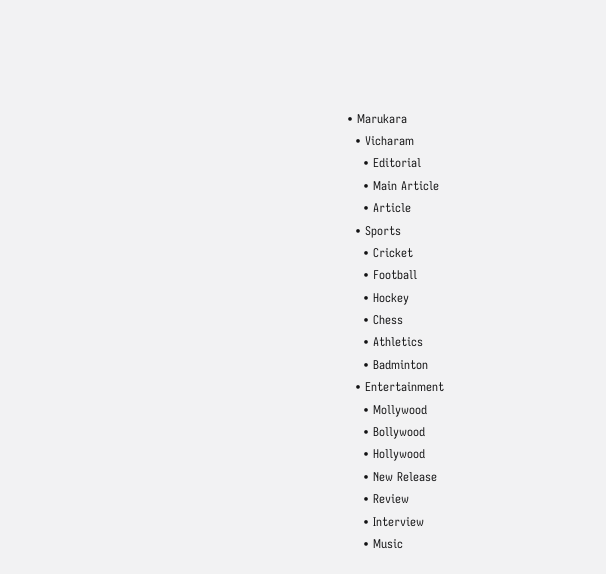• Marukara
  • Vicharam
    • Editorial
    • Main Article
    • Article
  • Sports
    • Cricket
    • Football
    • Hockey
    • Chess
    • Athletics
    • Badminton
  • Entertainment
    • Mollywood
    • Bollywood
    • Hollywood
    • New Release
    • Review
    • Interview
    • Music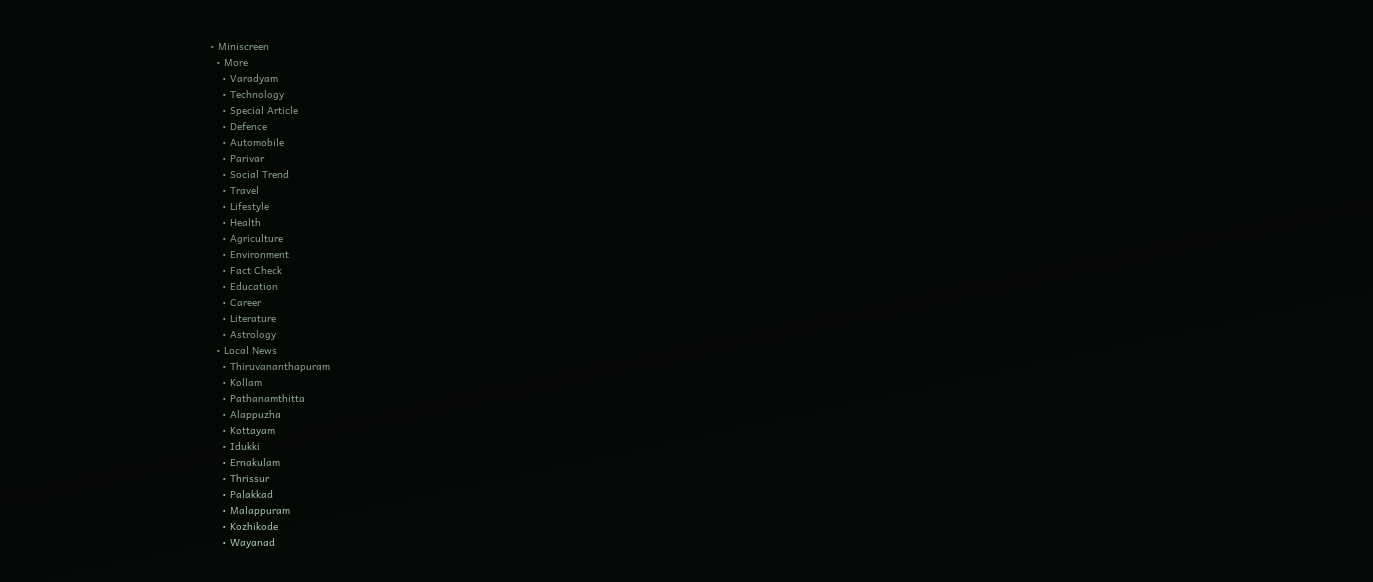• Miniscreen
  • More
    • Varadyam
    • Technology
    • Special Article
    • Defence
    • Automobile
    • Parivar
    • Social Trend
    • Travel
    • Lifestyle
    • Health
    • Agriculture
    • Environment
    • Fact Check
    • Education
    • Career
    • Literature
    • Astrology
  • Local News
    • Thiruvananthapuram
    • Kollam
    • Pathanamthitta
    • Alappuzha
    • Kottayam
    • Idukki
    • Ernakulam
    • Thrissur
    • Palakkad
    • Malappuram
    • Kozhikode
    • Wayanad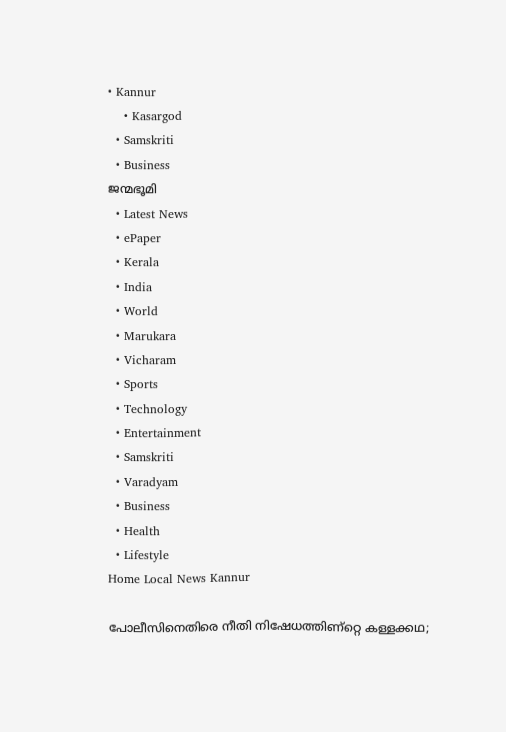• Kannur
    • Kasargod
  • Samskriti
  • Business
ജന്മഭൂമി
  • Latest News
  • ePaper
  • Kerala
  • India
  • World
  • Marukara
  • Vicharam
  • Sports
  • Technology
  • Entertainment
  • Samskriti
  • Varadyam
  • Business
  • Health
  • Lifestyle
Home Local News Kannur

പോലീസിനെതിരെ നീതി നിഷേധത്തിണ്റ്റെ കള്ളക്കഥ;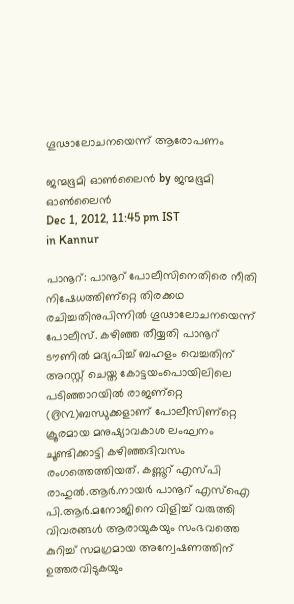ഗൂഢാലോചനയെന്ന്‌ ആരോപണം

ജന്മഭൂമി ഓണ്‍ലൈന്‍ by ജന്മഭൂമി ഓണ്‍ലൈന്‍
Dec 1, 2012, 11:45 pm IST
in Kannur

പാനൂറ്‍: പാനൂറ്‍ പോലീസിനെതിരെ നീതി നിഷേധത്തിണ്റ്റെ തിരക്കഥ രചിച്ചതിനുപിന്നില്‍ ഗൂഢാലോചനയെന്ന്‌ പോലീസ്‌. കഴിഞ്ഞ തീയ്യതി പാനൂറ്‍ ടൗണില്‍ മദ്യപിച്ച്‌ ബഹളം വെച്ചതിന്‌ അറസ്റ്റ്‌ ചെയ്ത കോട്ടയംപൊയിലിലെ പടിഞ്ഞാറയില്‍ രാജണ്റ്റെ (൫൩)ബന്ധുക്കളാണ്‌ പോലീസിണ്റ്റെ ക്രൂരമായ മനുഷ്യാവകാശ ലംഘനം ചൂണ്ടിക്കാട്ടി കഴിഞ്ഞദിവസം രംഗത്തെത്തിയത്‌. കണ്ണൂറ്‍ എസ്പി രാഹുല്‍.ആര്‍.നായര്‍ പാനൂറ്‍ എസ്‌ഐ പി.ആര്‍.മനോജിനെ വിളിച്ച്‌ വരുത്തി വിവരങ്ങള്‍ ആരായുകയും സംഭവത്തെ കുറിച്ച്‌ സമഗ്രമായ അന്വേഷണത്തിന്‌ ഉത്തരവിടുകയും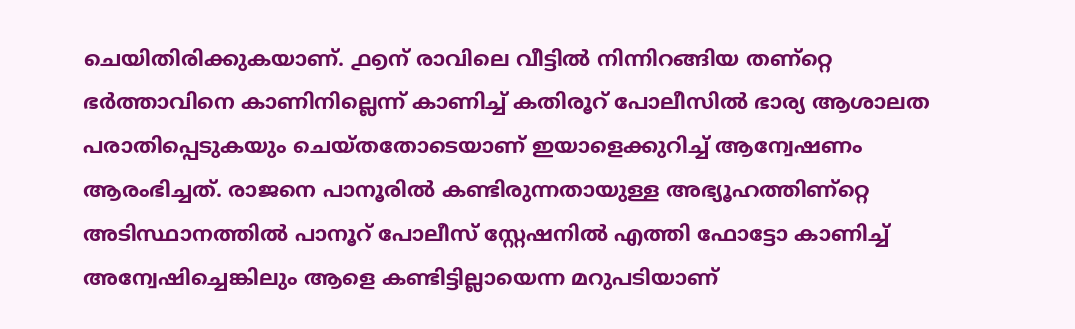ചെയിതിരിക്കുകയാണ്‌. ൧൭ന്‌ രാവിലെ വീട്ടില്‍ നിന്നിറങ്ങിയ തണ്റ്റെ ഭര്‍ത്താവിനെ കാണിനില്ലെന്ന്‌ കാണിച്ച്‌ കതിരൂറ്‍ പോലീസില്‍ ഭാര്യ ആശാലത പരാതിപ്പെടുകയും ചെയ്തതോടെയാണ്‌ ഇയാളെക്കുറിച്ച്‌ ആന്വേഷണം ആരംഭിച്ചത്‌. രാജനെ പാനൂരില്‍ കണ്ടിരുന്നതായുള്ള അഭ്യൂഹത്തിണ്റ്റെ അടിസ്ഥാനത്തില്‍ പാനൂറ്‍ പോലീസ്‌ സ്റ്റേഷനില്‍ എത്തി ഫോട്ടോ കാണിച്ച്‌ അന്വേഷിച്ചെങ്കിലും ആളെ കണ്ടിട്ടില്ലായെന്ന മറുപടിയാണ്‌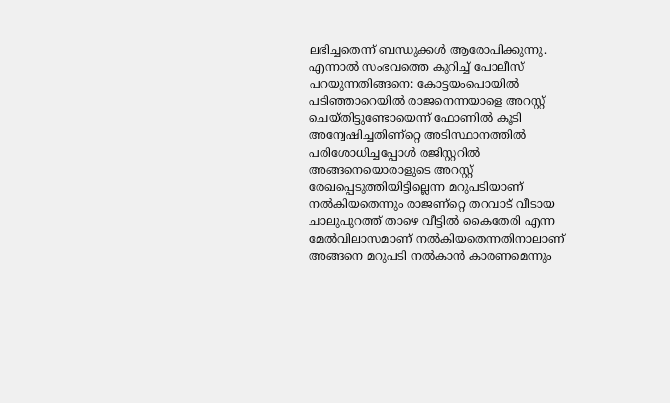ലഭിച്ചതെന്ന്‌ ബന്ധുക്കള്‍ ആരോപിക്കുന്നു. എന്നാല്‍ സംഭവത്തെ കുറിച്ച്‌ പോലീസ്‌ പറയുന്നതിങ്ങനെ: കോട്ടയംപൊയില്‍ പടിഞ്ഞാറെയില്‍ രാജനെന്നയാളെ അറസ്റ്റ്‌ ചെയ്തിട്ടുണ്ടോയെന്ന്‌ ഫോണില്‍ കൂടി അന്വേഷിച്ചതിണ്റ്റെ അടിസ്ഥാനത്തില്‍ പരിശോധിച്ചപ്പോള്‍ രജിസ്റ്ററില്‍ അങ്ങനെയൊരാളുടെ അറസ്റ്റ്‌ രേഖപ്പെടുത്തിയിട്ടില്ലെന്ന മറുപടിയാണ്‌ നല്‍കിയതെന്നും രാജണ്റ്റെ തറവാട്‌ വീടായ ചാലുപുറത്ത്‌ താഴെ വീട്ടില്‍ കൈതേരി എന്ന മേല്‍വിലാസമാണ്‌ നല്‍കിയതെന്നതിനാലാണ്‌ അങ്ങനെ മറുപടി നല്‍കാന്‍ കാരണമെന്നും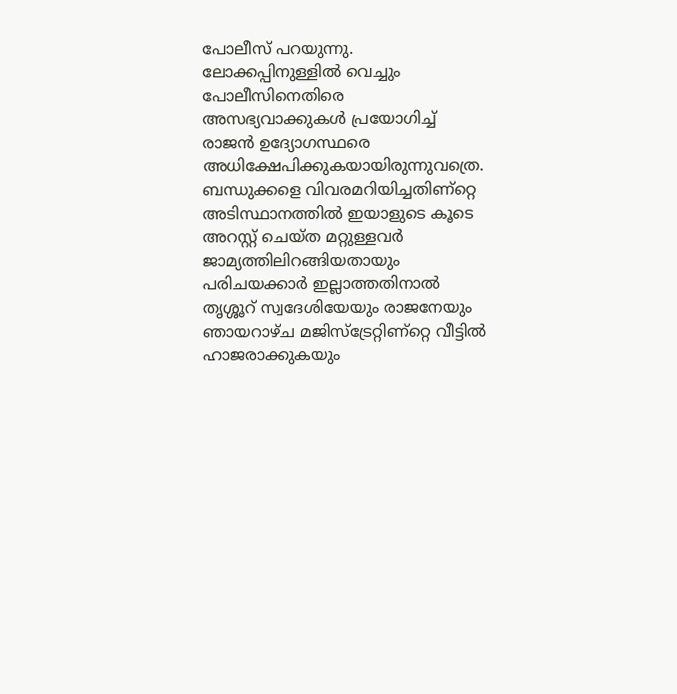പോലീസ്‌ പറയുന്നു. ലോക്കപ്പിനുള്ളില്‍ വെച്ചും പോലീസിനെതിരെ അസഭ്യവാക്കുകള്‍ പ്രയോഗിച്ച്‌ രാജന്‍ ഉദ്യോഗസ്ഥരെ അധിക്ഷേപിക്കുകയായിരുന്നുവത്രെ. ബന്ധുക്കളെ വിവരമറിയിച്ചതിണ്റ്റെ അടിസ്ഥാനത്തില്‍ ഇയാളുടെ കൂടെ അറസ്റ്റ്‌ ചെയ്ത മറ്റുള്ളവര്‍ ജാമ്യത്തിലിറങ്ങിയതായും പരിചയക്കാര്‍ ഇല്ലാത്തതിനാല്‍ തൃശ്ശൂറ്‍ സ്വദേശിയേയും രാജനേയും ഞായറാഴ്ച മജിസ്ട്രേറ്റിണ്റ്റെ വീട്ടില്‍ ഹാജരാക്കുകയും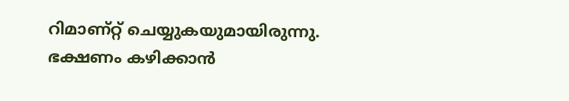റിമാണ്റ്റ്‌ ചെയ്യുകയുമായിരുന്നു. ഭക്ഷണം കഴിക്കാന്‍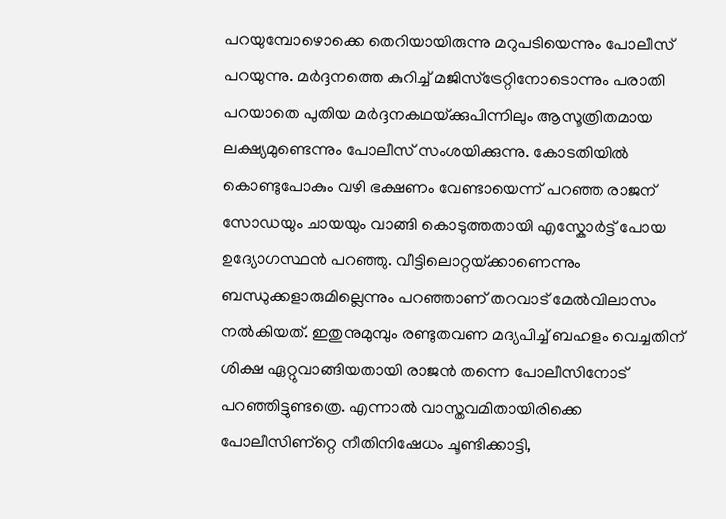പറയുമ്പോഴൊക്കെ തെറിയായിരുന്നു മറുപടിയെന്നും പോലീസ്‌ പറയുന്നു. മര്‍ദ്ദനത്തെ കുറിച്ച്‌ മജിസ്ട്രേറ്റിനോടൊന്നും പരാതി പറയാതെ പുതിയ മര്‍ദ്ദനകഥയ്‌ക്കുപിന്നിലും ആസൂത്രിതമായ ലക്ഷ്യമുണ്ടെന്നും പോലീസ്‌ സംശയിക്കുന്നു. കോടതിയില്‍ കൊണ്ടുപോകും വഴി ഭക്ഷണം വേണ്ടായെന്ന്‌ പറഞ്ഞ രാജന്‌ സോഡയും ചായയും വാങ്ങി കൊടുത്തതായി എസ്കോര്‍ട്ട്‌ പോയ ഉദ്യോഗസ്ഥന്‍ പറഞ്ഞു. വീട്ടിലൊറ്റയ്‌ക്കാണെന്നും ബന്ധുക്കളാരുമില്ലെന്നും പറഞ്ഞാണ്‌ തറവാട്‌ മേല്‍വിലാസം നല്‍കിയത്‌. ഇതുനുമുമ്പും രണ്ടുതവണ മദ്യപിച്ച്‌ ബഹളം വെച്ചതിന്‌ ശിക്ഷ ഏറ്റുവാങ്ങിയതായി രാജന്‍ തന്നെ പോലീസിനോട്‌ പറഞ്ഞിട്ടുണ്ടത്രെ. എന്നാല്‍ വാസ്തവമിതായിരിക്കെ പോലീസിണ്റ്റെ നീതിനിഷേധം ചൂണ്ടിക്കാട്ടി,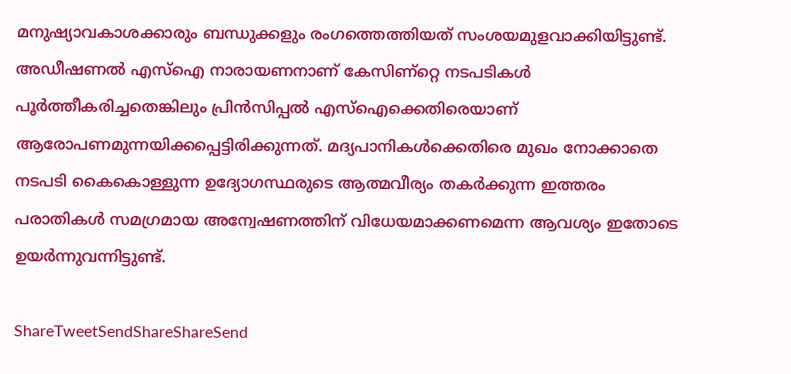മനുഷ്യാവകാശക്കാരും ബന്ധുക്കളും രംഗത്തെത്തിയത്‌ സംശയമുളവാക്കിയിട്ടുണ്ട്‌. അഡീഷണല്‍ എസ്‌ഐ നാരായണനാണ്‌ കേസിണ്റ്റെ നടപടികള്‍ പൂര്‍ത്തീകരിച്ചതെങ്കിലും പ്രിന്‍സിപ്പല്‍ എസ്‌ഐക്കെതിരെയാണ്‌ ആരോപണമുന്നയിക്കപ്പെട്ടിരിക്കുന്നത്‌. മദ്യപാനികള്‍ക്കെതിരെ മുഖം നോക്കാതെ നടപടി കൈകൊള്ളുന്ന ഉദ്യോഗസ്ഥരുടെ ആത്മവീര്യം തകര്‍ക്കുന്ന ഇത്തരം പരാതികള്‍ സമഗ്രമായ അന്വേഷണത്തിന്‌ വിധേയമാക്കണമെന്ന ആവശ്യം ഇതോടെ ഉയര്‍ന്നുവന്നിട്ടുണ്ട്‌.

ShareTweetSendShareShareSend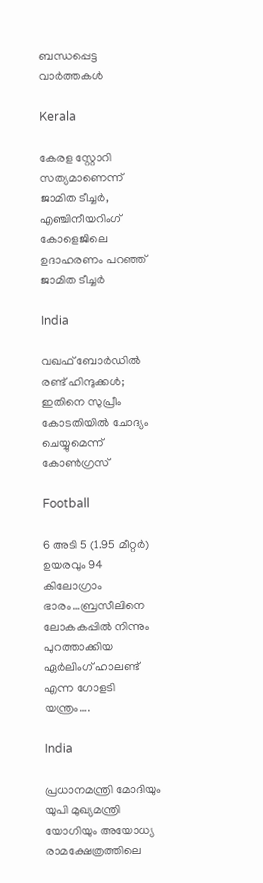ബന്ധപ്പെട്ട വാര്‍ത്തകള്‍

Kerala

കേരള സ്റ്റോറി സത്യമാണെന്ന് ജാമിത ടീച്ചര്‍, എഞ്ചിനീയറിംഗ് കോളെജിലെ ഉദാഹരണം പറഞ്ഞ് ജാമിത ടീച്ചര്‍

India

വഖഫ് ബോര്‍ഡില്‍ രണ്ട് ഹിന്ദുക്കള്‍; ഇതിനെ സുപ്രീം കോടതിയിൽ ചോദ്യം ചെയ്യുമെന്ന് കോൺഗ്രസ്

Football

6 അടി 5 (1.95 മീറ്റർ) ഉയരവും 94 കിലോഗ്രാം ഭാരം…ബ്രസീലിനെ ലോകകപ്പില്‍ നിന്നും പുറത്താക്കിയ ഏര്‍ലിംഗ് ഹാലണ്ട് എന്ന ഗോളടി യന്ത്രം….

India

പ്രധാനമന്ത്രി മോദിയും യുപി മുഖ്യമന്ത്രി യോഗിയും അയോധ്യ രാമക്ഷേത്രത്തിലെ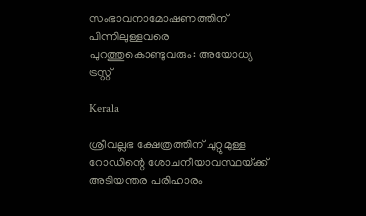സംഭാവനാമോഷണത്തിന് പിന്നിലുള്ളവരെ പുറത്തുകൊണ്ടുവരും: അയോധ്യ ട്രസ്റ്റ്

Kerala

ശ്രീവല്ലഭ ക്ഷേത്രത്തിന് ചുറ്റുമുള്ള റോഡിന്റെ ശോചനീയാവസ്ഥയ്‌ക്ക് അടിയന്തര പരിഹാരം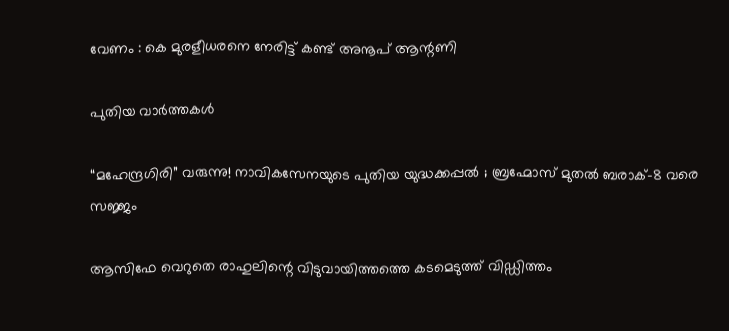വേണം : കെ മുരളീധരനെ നേരിട്ട് കണ്ട് അനൂപ് ആന്റണി

പുതിയ വാര്‍ത്തകള്‍

“മഹേന്ദ്രഗിരി” വരുന്നു! നാവികസേനയുടെ പുതിയ യുദ്ധക്കപ്പൽ ; ബ്രഹ്മോസ് മുതൽ ബരാക്-8 വരെ സജ്ജം

ആസിഫേ വെറുതെ രാഹുലിന്റെ വിടുവായിത്തത്തെ കടമെടുത്ത് വിഡ്ഡിത്തം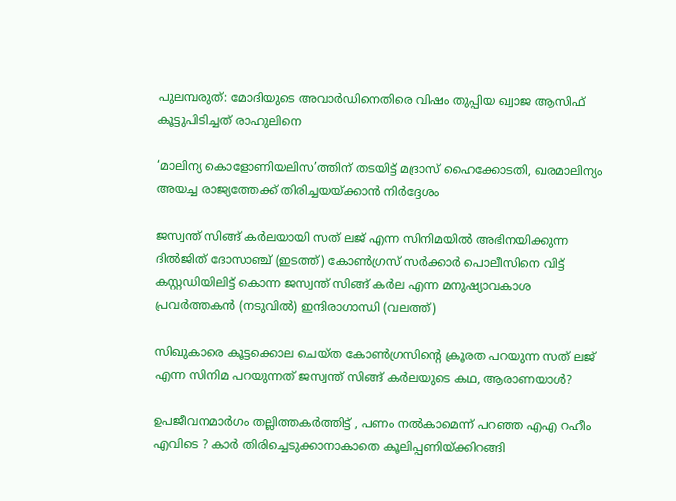പുലമ്പരുത്: മോദിയുടെ അവാർഡിനെതിരെ വിഷം തുപ്പിയ ഖ്വാജ ആസിഫ് കൂട്ടുപിടിച്ചത് രാഹുലിനെ

‘മാലിന്യ കൊളോണിയലിസ’ത്തിന് തടയിട്ട് മദ്രാസ് ഹൈക്കോടതി, ഖരമാലിന്യം അയച്ച രാജ്യത്തേക്ക് തിരിച്ചയയ്‌ക്കാന്‍ നിര്‍ദ്ദേശം

ജസ്വന്ത് സിങ്ങ് കര്‍ലയായി സത് ലജ് എന്ന സിനിമയില്‍ അഭിനയിക്കുന്ന ദില്‍ജിത് ദോസാഞ്ച് (ഇടത്ത്) കോണ്‍ഗ്രസ് സര്‍ക്കാര്‍ പൊലീസിനെ വിട്ട് കസ്റ്റഡിയിലിട്ട് കൊന്ന ജസ്വന്ത് സിങ്ങ് കര്‍ല എന്ന മനുഷ്യാവകാശ പ്രവര്‍ത്തകന്‍ (നടുവില്‍) ഇന്ദിരാഗാന്ധി (വലത്ത്)

സിഖുകാരെ കൂട്ടക്കൊല ചെയ്ത കോണ്‍ഗ്രസിന്റെ ക്രൂരത പറയുന്ന സത് ലജ് എന്ന സിനിമ പറയുന്നത് ജസ്വന്ത് സിങ്ങ് കര്‍ലയുടെ കഥ, ആരാണയാള്‍?

ഉപജീവനമാർഗം തല്ലിത്തകർത്തിട്ട് , പണം നൽകാമെന്ന് പറഞ്ഞ എഎ റഹീം എവിടെ ? കാർ തിരിച്ചെടുക്കാനാകാതെ കൂലിപ്പണിയ്‌ക്കിറങ്ങി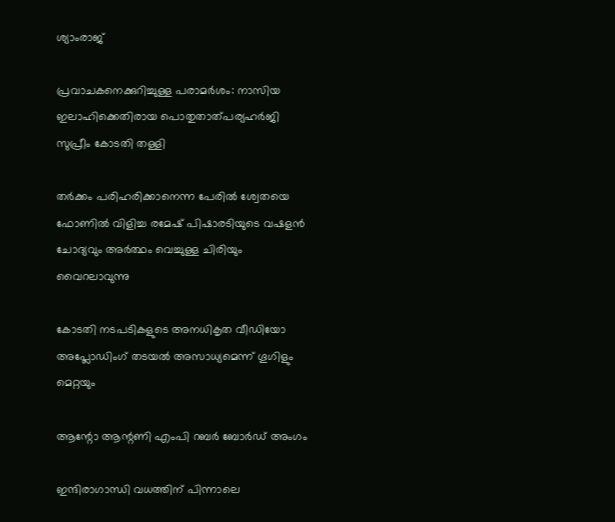ശ്യാംരാജ്

പ്രവാചകനെക്കുറിച്ചുള്ള പരാമര്‍ശം: നാസിയ ഇലാഹിക്കെതിരായ പൊതുതാത്പര്യഹര്‍ജി സുപ്രീം കോടതി തള്ളി

തര്‍ക്കം പരിഹരിക്കാനെന്ന പേരില്‍ ശ്വേതയെ ഫോണില്‍ വിളിച്ച രമേഷ് പിഷാരടിയുടെ വഷളന്‍ ചോദ്യവും അര്‍ത്ഥം വെച്ചുള്ള ചിരിയും വൈറലാവുന്നു

കോടതി നടപടികളുടെ അനധികൃത വീഡിയോ അപ്ലോഡിംഗ് തടയല്‍ അസാധ്യമെന്ന് ഗൂഗിളും മെറ്റയും

ആന്റോ ആന്റണി എംപി റബര്‍ ബോര്‍ഡ് അംഗം

ഇന്ദിരാഗാന്ധി വധത്തിന് പിന്നാലെ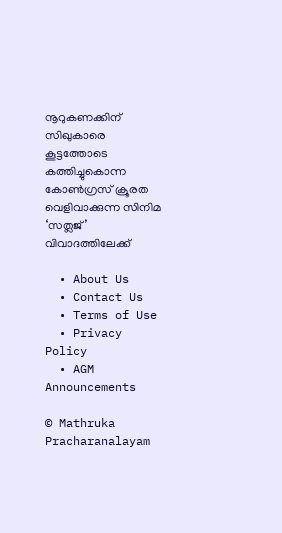നൂറുകണക്കിന് സിഖുകാരെ കൂട്ടത്തോടെ കത്തിച്ചുകൊന്ന കോണ്‍ഗ്രസ് ക്രൂരത വെളിവാക്കുന്ന സിനിമ ‘സത്ലജ്’ വിവാദത്തിലേക്ക്

  • About Us
  • Contact Us
  • Terms of Use
  • Privacy Policy
  • AGM Announcements

© Mathruka Pracharanalayam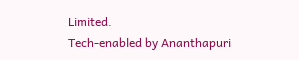Limited.
Tech-enabled by Ananthapuri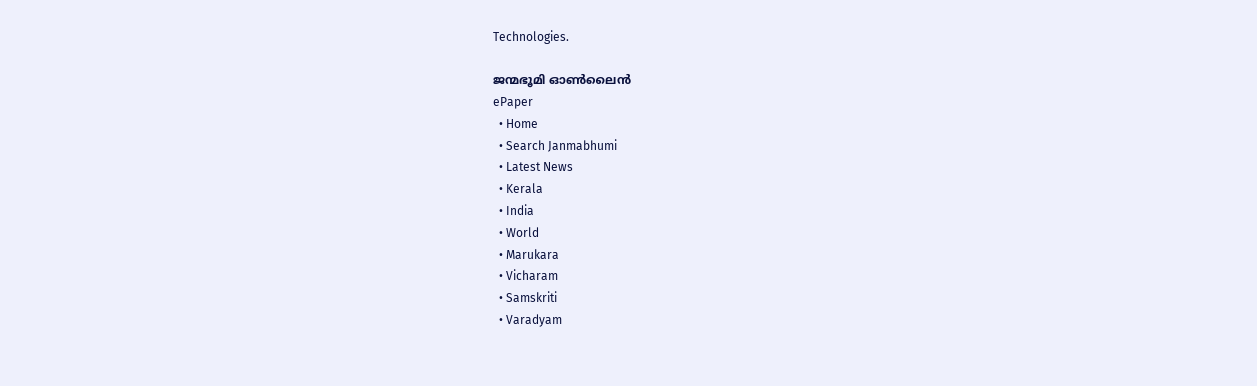Technologies.

ജന്മഭൂമി ഓണ്‍ലൈന്‍
ePaper
  • Home
  • Search Janmabhumi
  • Latest News
  • Kerala
  • India
  • World
  • Marukara
  • Vicharam
  • Samskriti
  • Varadyam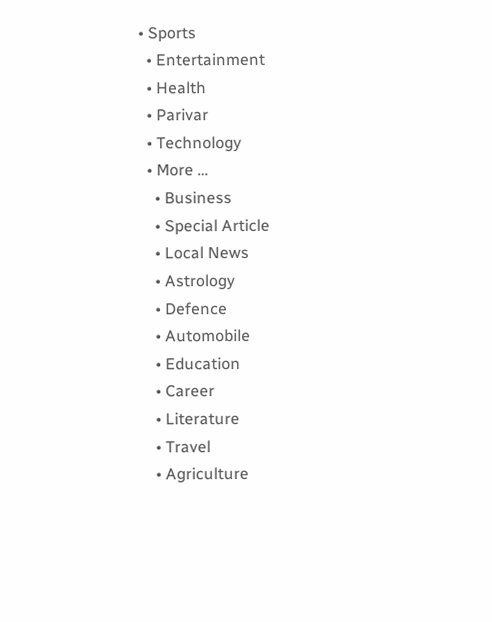• Sports
  • Entertainment
  • Health
  • Parivar
  • Technology
  • More …
    • Business
    • Special Article
    • Local News
    • Astrology
    • Defence
    • Automobile
    • Education
    • Career
    • Literature
    • Travel
    • Agriculture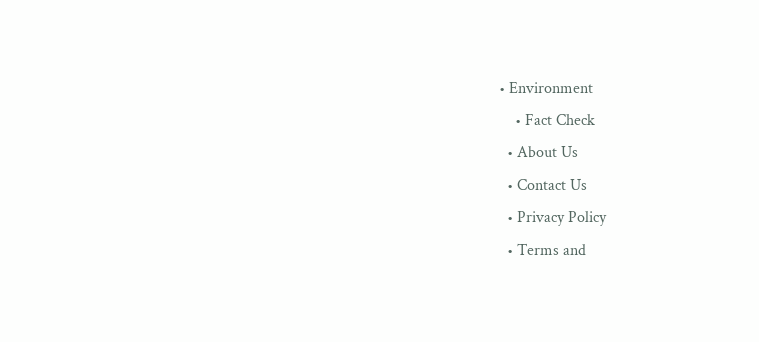• Environment
    • Fact Check
  • About Us
  • Contact Us
  • Privacy Policy
  • Terms and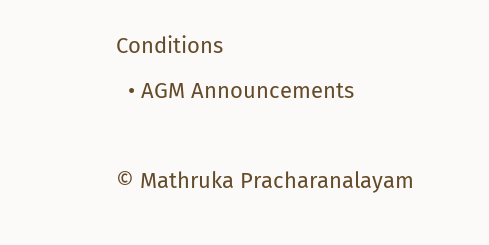Conditions
  • AGM Announcements

© Mathruka Pracharanalayam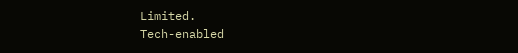Limited.
Tech-enabled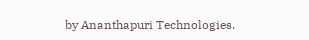by Ananthapuri Technologies.